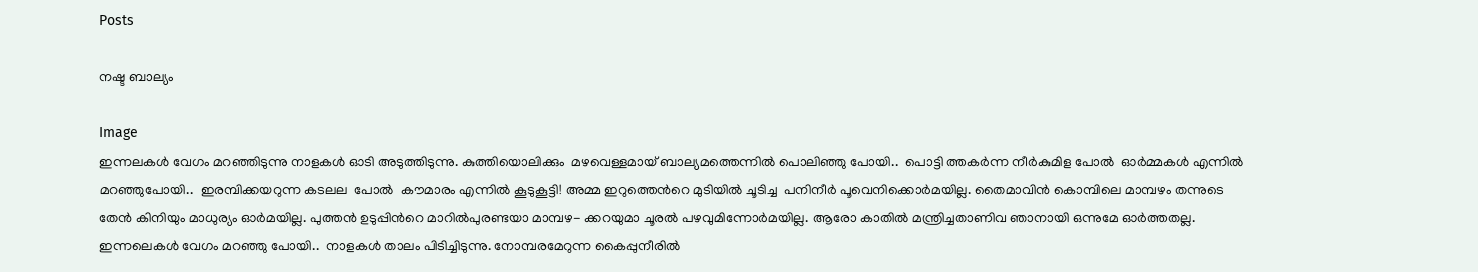Posts

നഷ്ട ബാല്യം

Image
ഇന്നലകള്‍ വേഗം മറഞ്ഞിടുന്നു നാളകള്‍ ഓടി അടുത്തിടുന്നു. കുത്തിയൊലിക്കും  മഴവെള്ളമായ് ബാല്യമത്തെന്നില്‍ പൊലിഞ്ഞു പോയി..  പൊട്ടി ത്തകര്‍ന്ന നീര്‍കുമിള പോല്‍  ഓര്‍മ്മകള്‍ എന്നില്‍ മറഞ്ഞുപോയി..  ഇരമ്പിക്കയറുന്ന കടലല  പോല്‍  കൗമാരം എന്നില്‍ കൂടുകൂട്ടി! അമ്മ ഇറുത്തെന്‍റെ മുടിയില്‍ ചൂടിച്ച  പനിനീര്‍ പൂവെനിക്കൊര്‍മയില്ല. തൈമാവിന്‍ കൊമ്പിലെ മാമ്പഴം തന്നുടെ  തേന്‍ കിനിയും മാധുര്യം ഓര്‍മയില്ല. പുത്തന്‍ ഉടുപ്പിന്‍റെ മാറില്‍പുരണ്ടയാ മാമ്പഴ- ക്കറയുമാ ചൂരല്‍ പഴവുമിന്നോര്‍മയില്ല. ആരോ കാതില്‍ മന്ത്രിച്ചതാണിവ ഞാനായി ഒന്നുമേ ഓര്‍ത്തതല്ല. ഇന്നലെകള്‍ വേഗം മറഞ്ഞു പോയി..  നാളകള്‍ താലം പിടിച്ചിടുന്നു. നോമ്പരമേറുന്ന കൈപ്പുനീരില്‍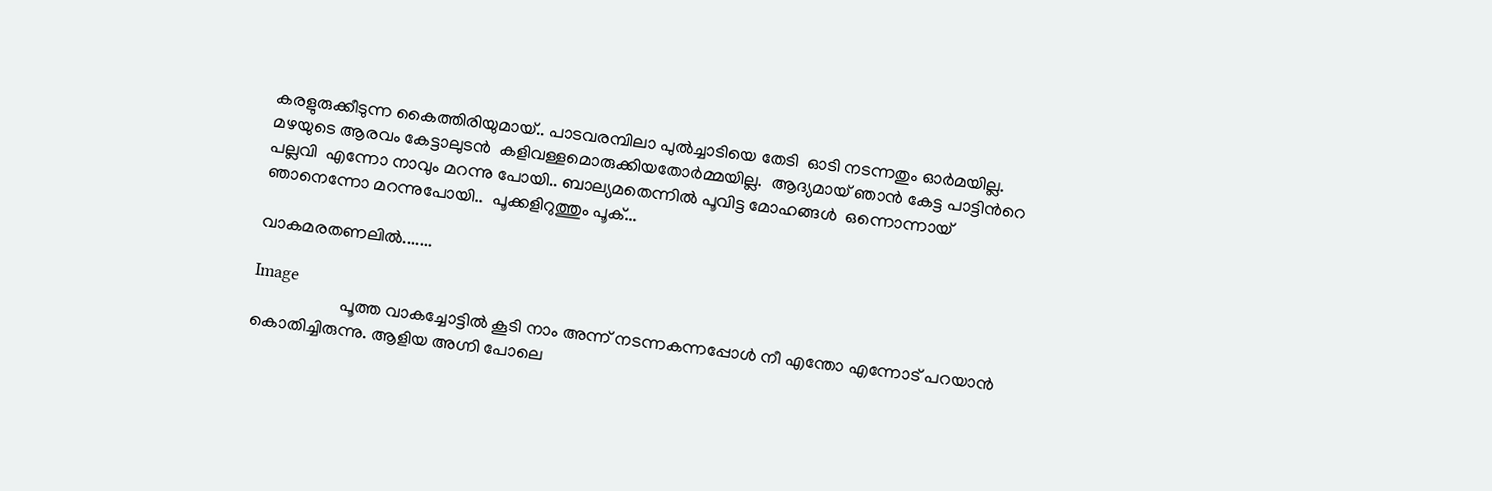കരളുരുക്കീടുന്ന കൈത്തിരിയുമായ്.. പാടവരമ്പിലാ പുല്‍ച്ചാടിയെ തേടി  ഓടി നടന്നതും ഓര്‍മയില്ല. മഴയുടെ ആരവം കേട്ടാലുടന്‍  കളിവള്ളമൊരുക്കിയതോര്‍മ്മയില്ല.  ആദ്യമായ് ഞാന്‍ കേട്ട പാട്ടിന്‍റെ പല്ലവി  എന്നോ നാവും മറന്നു പോയി.. ബാല്യമതെന്നില്‍ പൂവിട്ട മോഹങ്ങള്‍  ഒന്നൊന്നായ് ഞാനെന്നോ മറന്നുപോയി..  പൂക്കളിറുത്തും പൂക്...

വാകമരതണലില്‍.......

Image
                    പൂത്ത വാകച്ചോട്ടില്‍ കൂടി നാം അന്ന് നടന്നകന്നപ്പോള്‍ നീ എന്തോ എന്നോട് പറയാന്‍ കൊതിച്ചിരുന്നു. ആളിയ അഗ്നി പോലെ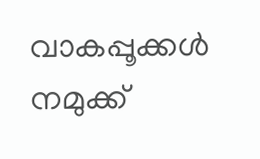വാകപ്പൂക്കള്‍ നമുക്ക്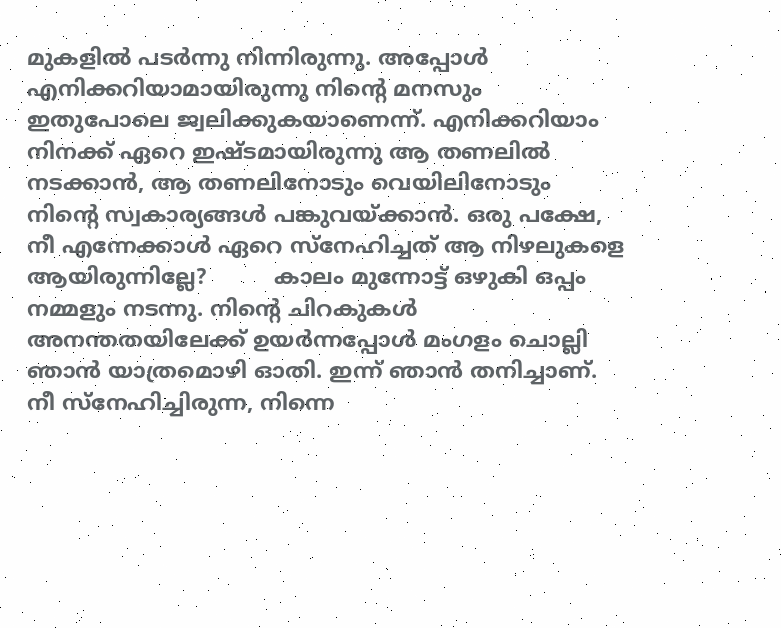മുകളില്‍ പടര്‍ന്നു നിന്നിരുന്നു. അപ്പോള്‍ എനിക്കറിയാമായിരുന്നു നിന്‍റെ മനസും ഇതുപോലെ ജ്വലിക്കുകയാണെന്ന്. എനിക്കറിയാം നിനക്ക് ഏറെ ഇഷ്ടമായിരുന്നു ആ തണലില്‍ നടക്കാന്‍, ആ തണലിനോടും വെയിലിനോടും നിന്‍റെ സ്വകാര്യങ്ങള്‍ പങ്കുവയ്ക്കാന്‍. ഒരു പക്ഷേ, നീ എന്നേക്കാള്‍ ഏറെ സ്നേഹിച്ചത് ആ നിഴലുകളെ ആയിരുന്നില്ലേ?          കാലം മുന്നോട്ട് ഒഴുകി ഒപ്പം നമ്മളും നടന്നു. നിന്‍റെ ചിറകുകള്‍ അനന്തതയിലേക്ക് ഉയര്‍ന്നപ്പോള്‍ മംഗളം ചൊല്ലി ഞാന്‍ യാത്രമൊഴി ഓതി. ഇന്ന് ഞാന്‍ തനിച്ചാണ്. നീ സ്നേഹിച്ചിരുന്ന, നിന്നെ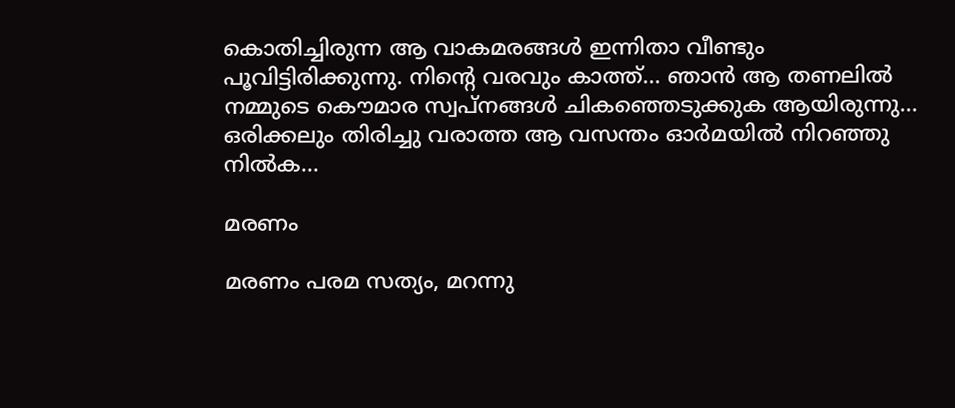കൊതിച്ചിരുന്ന ആ വാകമരങ്ങള്‍ ഇന്നിതാ വീണ്ടും പൂവിട്ടിരിക്കുന്നു. നിന്‍റെ വരവും കാത്ത്... ഞാന്‍ ആ തണലില്‍ നമ്മുടെ കൌമാര സ്വപ്നങ്ങള്‍ ചികഞ്ഞെടുക്കുക ആയിരുന്നു... ഒരിക്കലും തിരിച്ചു വരാത്ത ആ വസന്തം ഓര്‍മയില്‍ നിറഞ്ഞു നില്‍ക...

മരണം

മരണം പരമ സത്യം, മറന്നു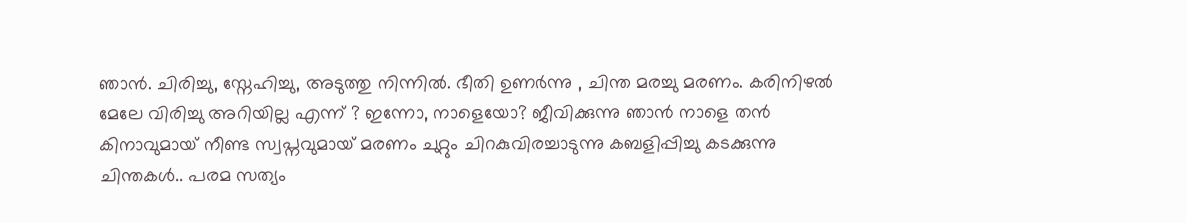ഞാന്‍. ചിരിച്ചു, സ്നേഹിച്ചു, അടുത്തു നിന്നില്‍. ഭീതി ഉണര്‍ന്നു , ചിന്ത മരച്ചു മരണം. കരിനിഴല്‍ മേലേ വിരിച്ചു അറിയില്ല എന്ന് ? ഇന്നോ, നാളെയോ? ജീവിക്കുന്നു ഞാന്‍ നാളെ തന്‍ കിനാവുമായ് നീണ്ട സ്വപ്നവുമായ് മരണം ചുറ്റും ചിറകുവിരച്ചാടുന്നു കബളിപ്പിച്ചു കടക്കുന്നു ചിന്തകള്‍.. പരമ സത്യം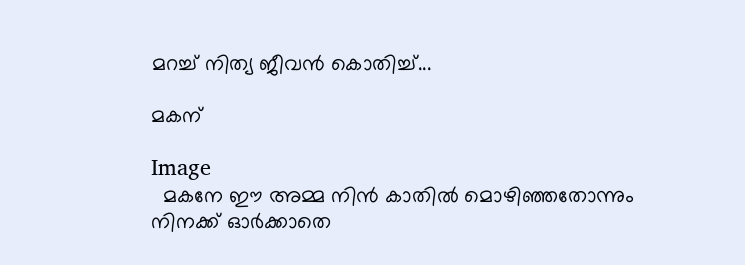മറച്ച് നിത്യ ജീവന്‍ കൊതിച്ച്...

മകന്

Image
  മകനേ ഈ അമ്മ നിന്‍ കാതില്‍ മൊഴിഞ്ഞതോന്നും നിനക്ക് ഓര്‍ക്കാതെ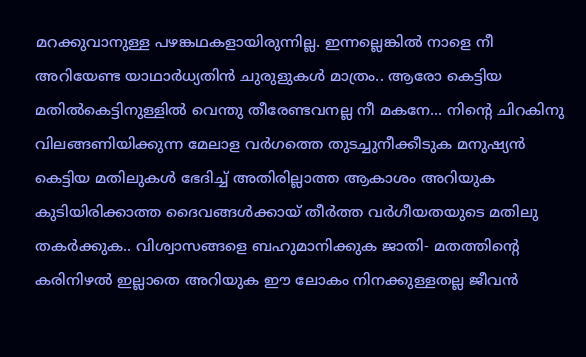മറക്കുവാനുള്ള പഴങ്കഥകളായിരുന്നില്ല. ഇന്നല്ലെങ്കില്‍ നാളെ നീ അറിയേണ്ട യാഥാര്‍ധ്യതിന്‍ ചുരുളുകള്‍ മാത്രം.. ആരോ കെട്ടിയ മതില്‍കെട്ടിനുള്ളില്‍ വെന്തു തീരേണ്ടവനല്ല നീ മകനേ... നിന്‍റെ ചിറകിനു വിലങ്ങണിയിക്കുന്ന മേലാള വര്‍ഗത്തെ തുടച്ചുനീക്കീടുക മനുഷ്യന്‍ കെട്ടിയ മതിലുകള്‍ ഭേദിച്ച് അതിരില്ലാത്ത ആകാശം അറിയുക കുടിയിരിക്കാത്ത ദൈവങ്ങള്‍ക്കായ്‌ തീര്‍ത്ത വര്‍ഗീയതയുടെ മതിലു തകര്‍ക്കുക.. വിശ്വാസങ്ങളെ ബഹുമാനിക്കുക ജാതി- മതത്തിന്‍റെ  കരിനിഴല്‍ ഇല്ലാതെ അറിയുക ഈ ലോകം നിനക്കുള്ളതല്ല ജീവന്‍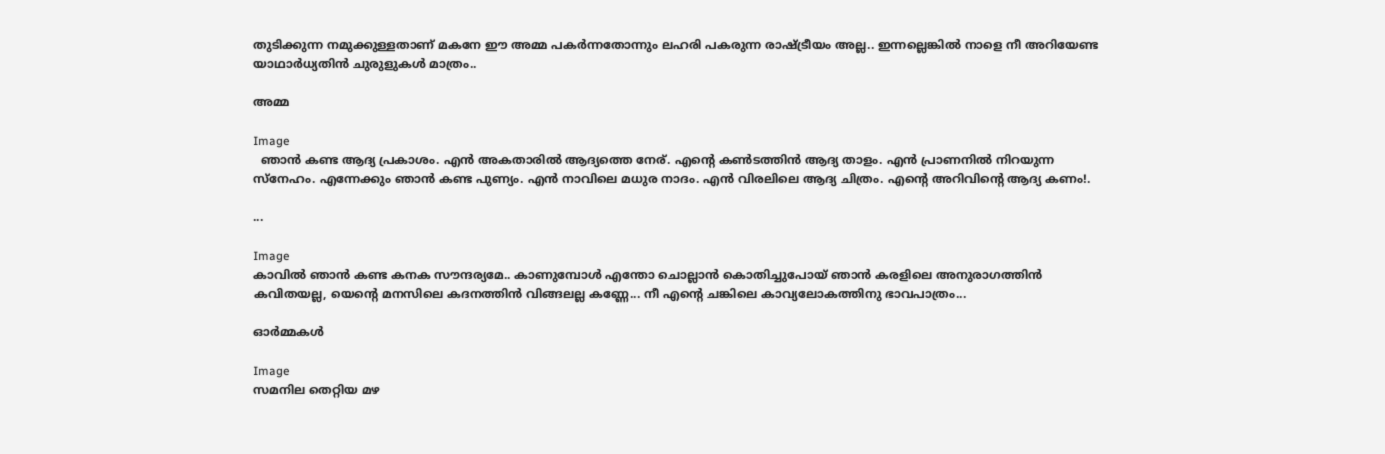തുടിക്കുന്ന നമുക്കുള്ളതാണ് മകനേ ഈ അമ്മ പകര്‍ന്നതോന്നും ലഹരി പകരുന്ന രാഷ്ട്രീയം അല്ല.. ഇന്നല്ലെങ്കില്‍ നാളെ നീ അറിയേണ്ട യാഥാര്‍ധ്യതിന്‍ ചുരുളുകള്‍ മാത്രം..

അമ്മ

Image
  ഞാന്‍ കണ്ട ആദ്യ പ്രകാശം. എന്‍ അകതാരില്‍ ആദ്യത്തെ നേര്. എന്‍റെ കണ്‍ടത്തിന്‍ ആദ്യ താളം. എന്‍ പ്രാണനില്‍ നിറയുന്ന സ്നേഹം. എന്നേക്കും ഞാന്‍ കണ്ട പുണ്യം. എന്‍ നാവിലെ മധുര നാദം. എന്‍ വിരലിലെ ആദ്യ ചിത്രം. എന്‍റെ അറിവിന്‍റെ ആദ്യ കണം!.

...

Image
കാവില്‍ ഞാന്‍ കണ്ട കനക സൗന്ദര്യമേ.. കാണുമ്പോള്‍ എന്തോ ചൊല്ലാന്‍ കൊതിച്ചുപോയ് ഞാന്‍ കരളിലെ അനുരാഗത്തിന്‍ കവിതയല്ല, യെന്‍റെ മനസിലെ കദനത്തിന്‍ വിങ്ങലല്ല കണ്ണേ... നീ എന്‍റെ ചങ്കിലെ കാവ്യലോകത്തിനു ഭാവപാത്രം...

ഓര്‍മ്മകള്‍

Image
സമനില തെറ്റിയ മഴ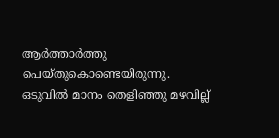ആര്‍ത്താര്‍ത്തു പെയ്തുകൊണ്ടെയിരുന്നു. ഒടുവില്‍ മാനം തെളിഞ്ഞു മഴവില്ല്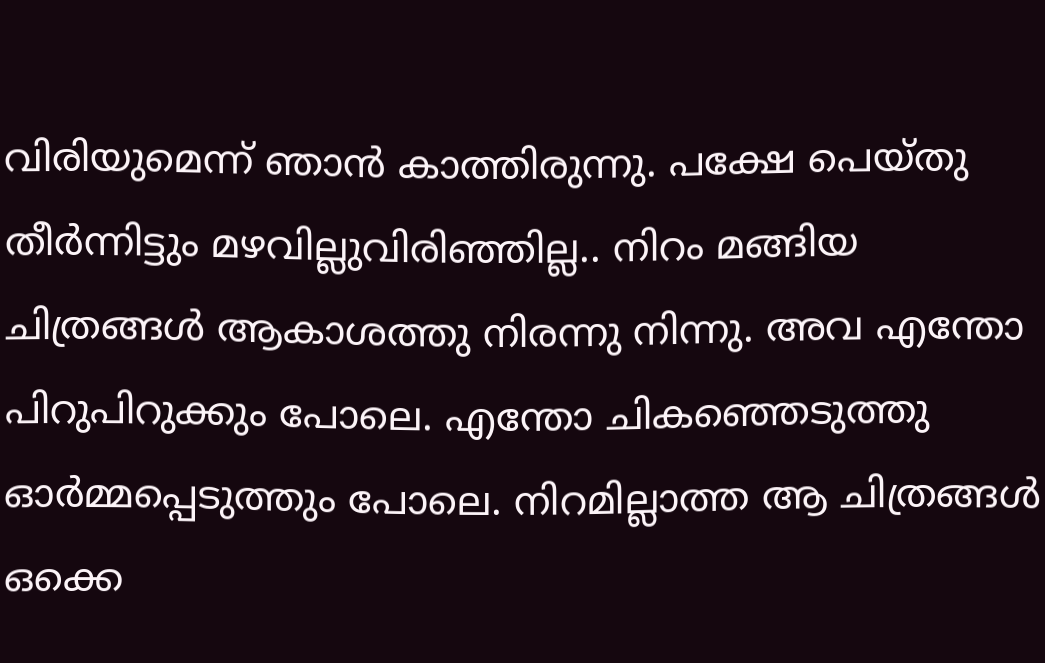വിരിയുമെന്ന് ഞാന്‍ കാത്തിരുന്നു. പക്ഷേ പെയ്തു തീര്‍ന്നിട്ടും മഴവില്ലുവിരിഞ്ഞില്ല.. നിറം മങ്ങിയ ചിത്രങ്ങള്‍ ആകാശത്തു നിരന്നു നിന്നു. അവ എന്തോ പിറുപിറുക്കും പോലെ. എന്തോ ചികഞ്ഞെടുത്തു ഓര്‍മ്മപ്പെടുത്തും പോലെ. നിറമില്ലാത്ത ആ ചിത്രങ്ങള്‍ ഒക്കെ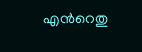എന്‍റെതു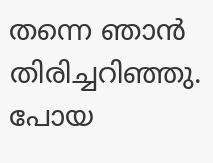തന്നെ ഞാന്‍ തിരിച്ചറിഞ്ഞു. പോയ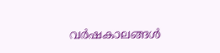വര്‍ഷകാലങ്ങള്‍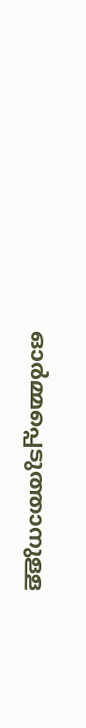ഓര്‍മ്മപ്പെടുത്താനുള്ള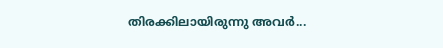തിരക്കിലായിരുന്നു അവര്‍...